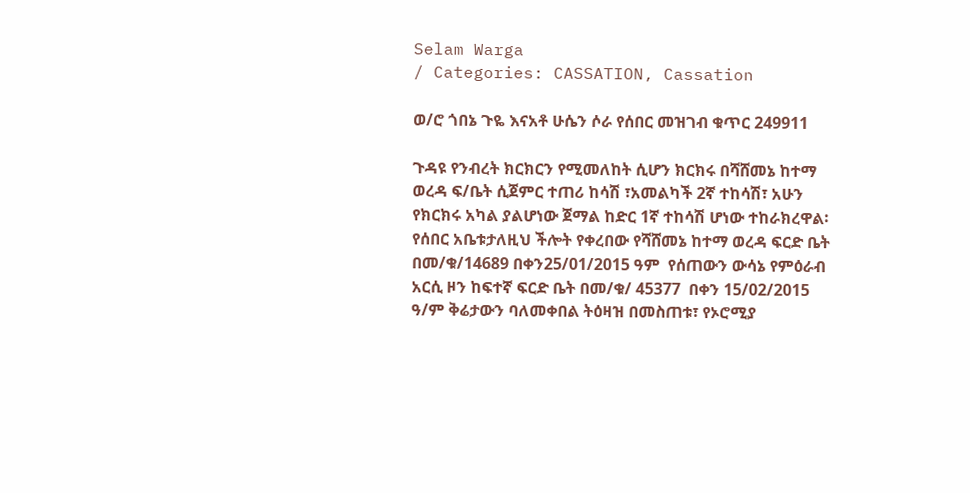Selam Warga
/ Categories: CASSATION, Cassation

ወ/ሮ ጎበኔ ጉዬ እናአቶ ሁሴን ሶራ የሰበር መዝገብ ቁጥር 249911

ጉዳዩ የንብረት ክርክርን የሚመለከት ሲሆን ክርክሩ በሻሸመኔ ከተማ ወረዳ ፍ/ቤት ሲጀምር ተጠሪ ከሳሽ ፣አመልካች 2ኛ ተከሳሽ፣ አሁን የክርክሩ አካል ያልሆነው ጀማል ከድር 1ኛ ተከሳሽ ሆነው ተከራክረዋል፡ የሰበር አቤቱታለዚህ ችሎት የቀረበው የሻሸመኔ ከተማ ወረዳ ፍርድ ቤት በመ/ቁ/14689 በቀን25/01/2015 ዓም  የሰጠውን ውሳኔ የምዕራብ  አርሲ ዞን ከፍተኛ ፍርድ ቤት በመ/ቁ/ 45377  በቀን 15/02/2015 ዓ/ም ቅሬታውን ባለመቀበል ትዕዛዝ በመስጠቱ፣ የኦሮሚያ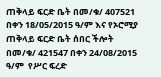ጠቅላይ ፍርድ ቤት በመ/ቁ/ 407521 በቀን 18/05/2015 ዓ/ም እና የኦሮሚያ ጠቅላይ ፍርድ ቤት ሰበር ችሎት በመ/ቁ/ 421547 በቀን 24/08/2015 ዓ/ም  የሥር ፍረድ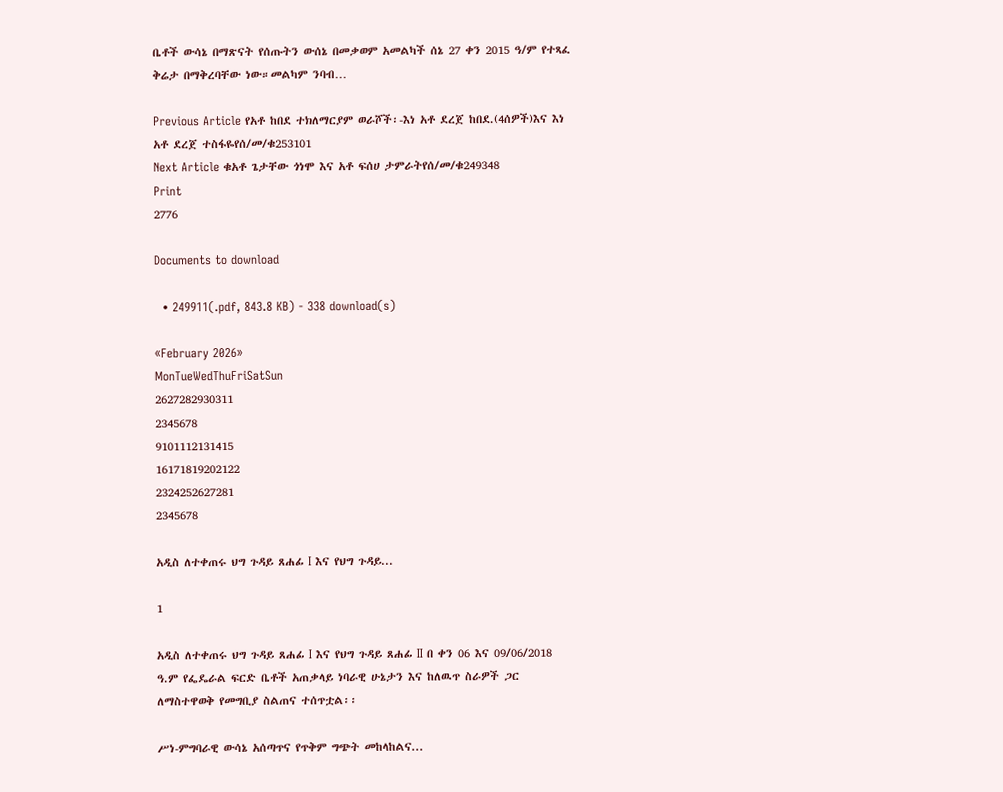ቤቶች ውሳኔ በማጽናት የሰጡትን ውሰኔ በመቃወም አመልካች ሰኔ 27 ቀን 2015 ዓ/ም የተጻፈ ቅሬታ በማቅረባቸው ነው።መልካም ንባብ…

Previous Article የአቶ ከበደ ተክለማርያም ወራሾች፡-እነ አቶ ደረጀ ከበደ.(4ሰዎች)እና እነ አቶ ደረጀ ተስፋዬየሰ/መ/ቁ253101
Next Article ቁአቶ ጌታቸው ጎነሞ እና አቶ ፍሰሀ ታምራትየሰ/መ/ቁ249348
Print
2776

Documents to download

  • 249911(.pdf, 843.8 KB) - 338 download(s)

«February 2026»
MonTueWedThuFriSatSun
2627282930311
2345678
9101112131415
16171819202122
2324252627281
2345678

አዲስ ለተቀጠሩ ህግ ጉዳይ ጸሐፊ I እና የህግ ጉዳይ...

1

አዲስ ለተቀጠሩ ህግ ጉዳይ ጸሐፊ I እና የህግ ጉዳይ ጸሐፊ II በ ቀን 06 እና 09/06/2018 ዓ.ም የፌዴራል ፍርድ ቤቶች አጠቃላይ ነባራዊ ሁኔታን እና ከለዉጥ ስራዎች ጋር ለማስተዋወቅ የመግቢያ ስልጠና ተሰጥቷል፡፡

ሥነ-ምግባራዊ ውሳኔ አሰጣጥና የጥቅም ግጭት መከላከልና...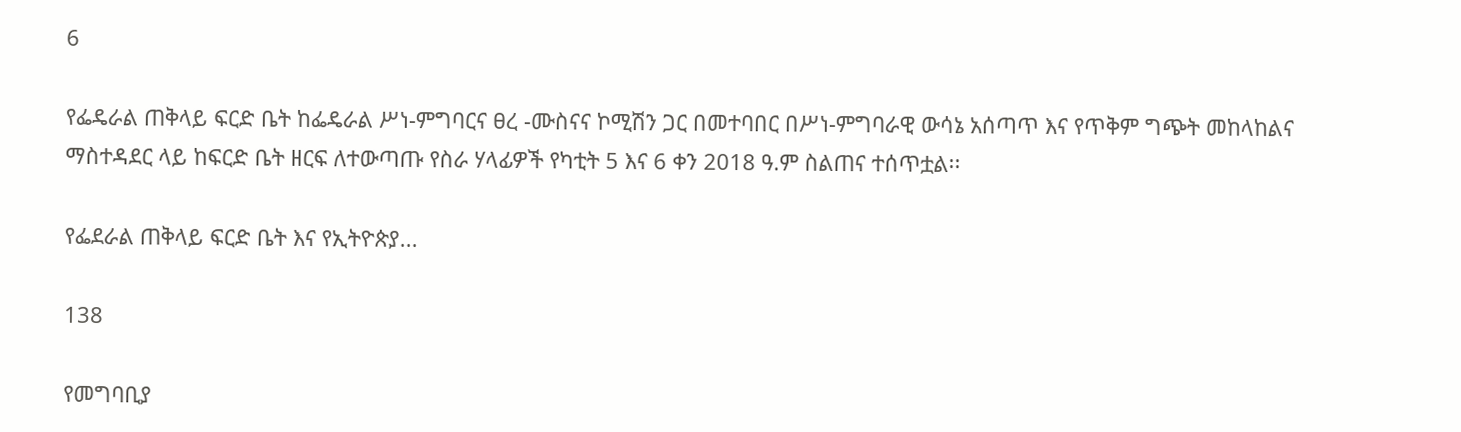6

የፌዴራል ጠቅላይ ፍርድ ቤት ከፌዴራል ሥነ-ምግባርና ፀረ -ሙስናና ኮሚሽን ጋር በመተባበር በሥነ-ምግባራዊ ውሳኔ አሰጣጥ እና የጥቅም ግጭት መከላከልና ማስተዳደር ላይ ከፍርድ ቤት ዘርፍ ለተውጣጡ የስራ ሃላፊዎች የካቲት 5 እና 6 ቀን 2018 ዓ.ም ስልጠና ተሰጥቷል፡፡

የፌደራል ጠቅላይ ፍርድ ቤት እና የኢትዮጵያ...

138

የመግባቢያ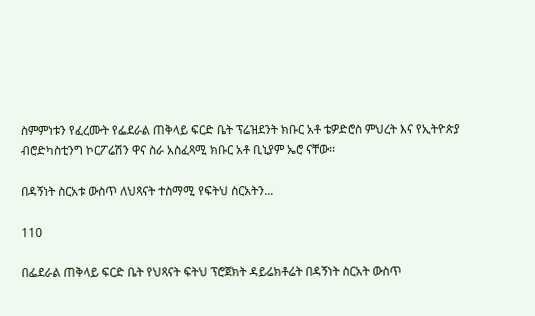ስምምነቱን የፈረሙት የፌደራል ጠቅላይ ፍርድ ቤት ፕሬዝደንት ክቡር አቶ ቴዎድሮስ ምህረት እና የኢትዮጵያ ብሮድካስቲንግ ኮርፖሬሽን ዋና ስራ አስፈጻሚ ክቡር አቶ ቢኒያም ኤሮ ናቸው፡፡

በዳኝነት ስርአቱ ውስጥ ለህጻናት ተስማሚ የፍትህ ስርአትን...

110

በፌደራል ጠቅላይ ፍርድ ቤት የህጻናት ፍትህ ፕሮጀክት ዳይሬክቶሬት በዳኝነት ስርአት ውስጥ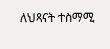ለህጻናት ተስማሚ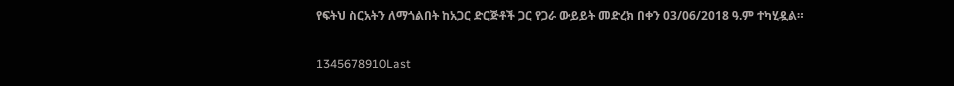የፍትህ ስርአትን ለማጎልበት ከአጋር ድርጅቶች ጋር የጋራ ውይይት መድረክ በቀን 03/06/2018 ዓ.ም ተካሂዷል።

1345678910Last